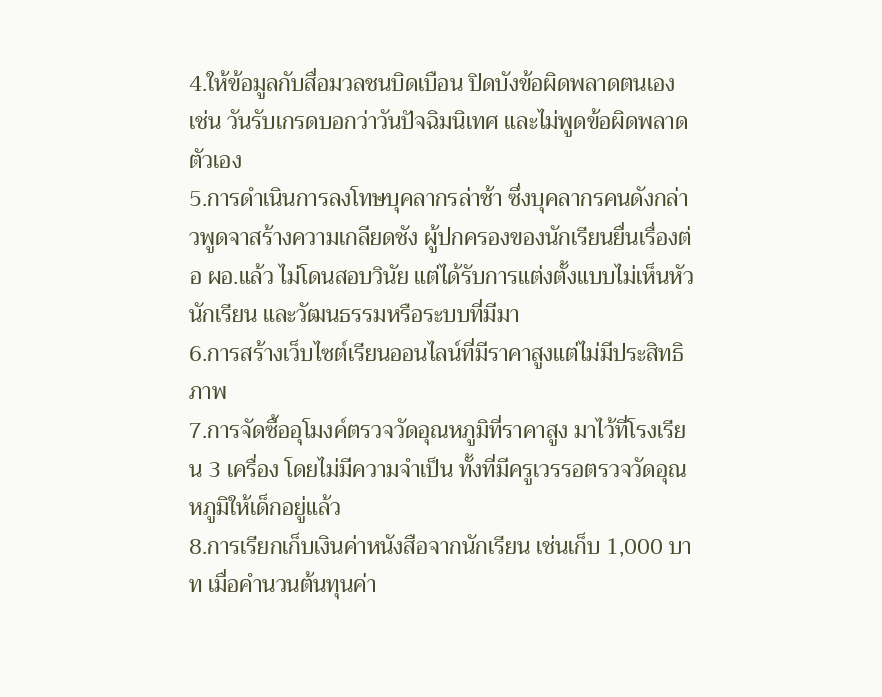4.ให้ข้อมูลกับสื่อมวลชนบิดเบือน ปิดบังข้อผิดพลาดตนเอง เช่น วันรับเกรดบอกว่าวันปัจฉิมนิเทศ และไม่พูดข้อผิดพลาดตัวเอง
5.การดำเนินการลงโทษบุคลากรล่าช้า ซึ่งบุคลากรคนดังกล่าวพูดจาสร้างความเกลียดชัง ผู้ปกครองของนักเรียนยื่นเรื่องต่อ ผอ.แล้ว ไม่โดนสอบวินัย แต่ได้รับการแต่งตั้งแบบไม่เห็นหัวนักเรียน และวัฒนธรรมหรือระบบที่มีมา
6.การสร้างเว็บไซต์เรียนออนไลน์ที่มีราคาสูงแต่ไม่มีประสิทธิภาพ
7.การจัดซื้ออุโมงค์ตรวจวัดอุณหภูมิที่ราคาสูง มาไว้ที่โรงเรียน 3 เครื่อง โดยไม่มีความจำเป็น ทั้งที่มีครูเวรรอตรวจวัดอุณหภูมิให้เด็กอยู่แล้ว
8.การเรียกเก็บเงินค่าหนังสือจากนักเรียน เช่นเก็บ 1,000 บาท เมื่อคำนวนต้นทุนค่า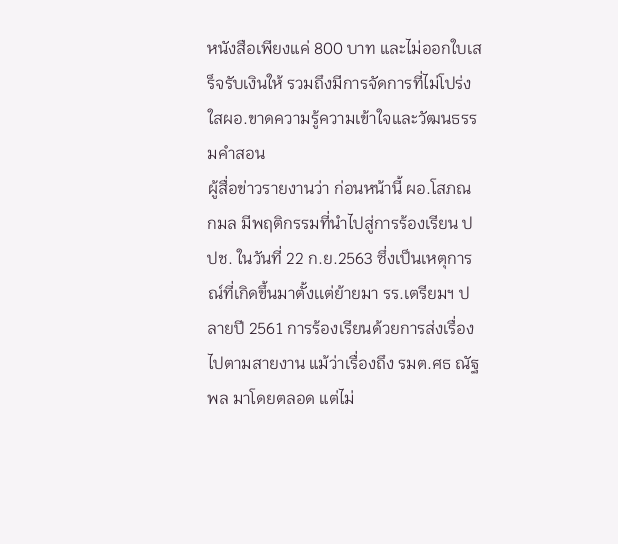หนังสือเพียงแค่ 800 บาท และไม่ออกใบเสร็จรับเงินให้ รวมถึงมีการจัดการที่ไม่โปร่งใสผอ.ขาดความรู้ความเข้าใจและวัฒนธรรมคำสอน
ผู้สื่อข่าวรายงานว่า ก่อนหน้านี้ ผอ.โสภณ กมล มีพฤติกรรมที่นำไปสู่การร้องเรียน ปปช. ในวันที่ 22 ก.ย.2563 ซึ่งเป็นเหตุการณ์ที่เกิดขึ้นมาตั้งเเต่ย้ายมา รร.เตรียมฯ ปลายปี 2561 การร้องเรียนด้วยการส่งเรื่องไปตามสายงาน แม้ว่าเรื่องถึง รมต.ศธ ณัฐพล มาโดยตลอด แต่ไม่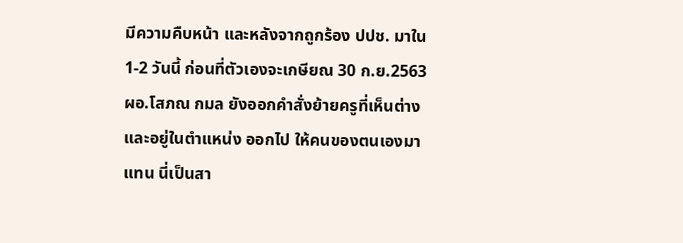มีความคืบหน้า และหลังจากถูกร้อง ปปช. มาใน1-2 วันนี้ ก่อนที่ตัวเองจะเกษียณ 30 ก.ย.2563 ผอ.โสภณ กมล ยังออกคำสั่งย้ายครูที่เห็นต่าง และอยู่ในตำแหน่ง ออกไป ให้คนของตนเองมาแทน นี่เป็นสา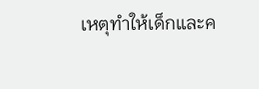เหตุทำให้เด็กและค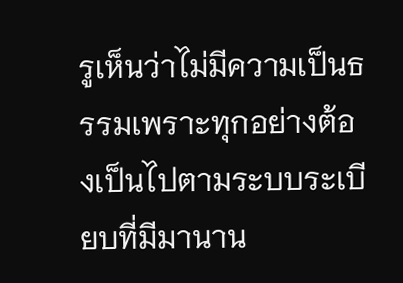รูเห็นว่าไม่มีความเป็นธรรมเพราะทุกอย่างต้องเป็นไปตามระบบระเบียบที่มีมานาน